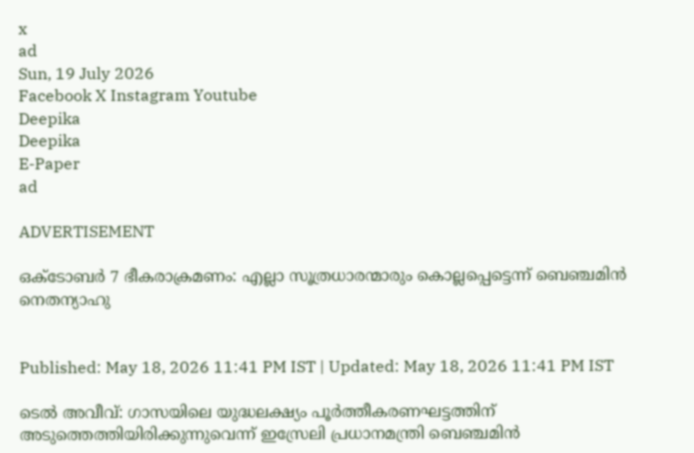x
ad
Sun, 19 July 2026
Facebook X Instagram Youtube
Deepika
Deepika
E-Paper
ad

ADVERTISEMENT

ഒക്‌ടോബർ 7 ഭീകരാക്രമണം: എല്ലാ സൂത്രധാരന്മാരും കൊല്ലപ്പെട്ടെന്ന് ബെഞ്ചമിൻ നെതന്യാഹു


Published: May 18, 2026 11:41 PM IST | Updated: May 18, 2026 11:41 PM IST

ടെൽ അവീവ്: ഗാസയിലെ യുദ്ധലക്ഷ്യം പൂർത്തീകരണഘട്ടത്തിന് അടുത്തെത്തിയിരിക്കുന്നുവെന്ന് ഇസ്രേലി പ്രധാനമന്ത്രി ബെഞ്ചമിൻ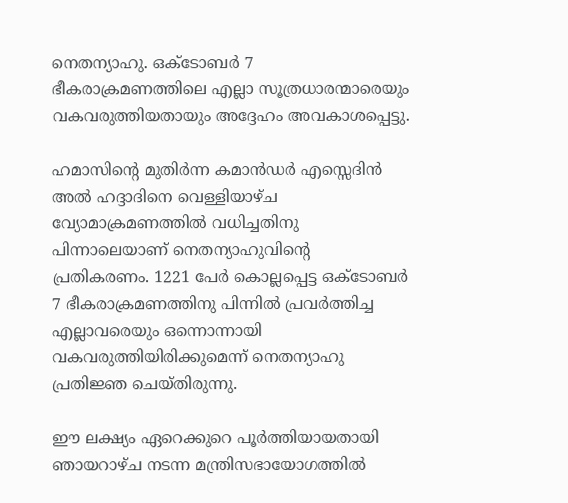നെതന്യാഹു. ഒക്‌ടോബർ 7 ഭീകരാക്രമണത്തിലെ എല്ലാ സൂത്രധാരന്മാരെയും വകവരുത്തിയതായും അദ്ദേഹം അവകാശപ്പെട്ടു.

ഹമാസിന്‍റെ മുതിർന്ന കമാൻഡർ എസ്സെദിൻ അൽ ഹദ്ദാദിനെ വെള്ളിയാഴ്ച വ്യോമാക്രമണത്തിൽ വധിച്ചതിനു പിന്നാലെയാണ് നെതന്യാഹുവിന്‍റെ പ്രതികരണം. 1221 പേർ കൊല്ലപ്പെട്ട ഒക്‌ടോബർ 7 ഭീകരാക്രമണത്തിനു പിന്നിൽ പ്രവർത്തിച്ച എല്ലാവരെയും ഒന്നൊന്നായി വകവരുത്തിയിരിക്കുമെന്ന് നെതന്യാഹു പ്രതിജ്ഞ ചെയ്തിരുന്നു.

ഈ ലക്ഷ്യം ഏറെക്കുറെ പൂർത്തിയായതായി ഞായറാഴ്ച നടന്ന മന്ത്രിസഭായോഗത്തിൽ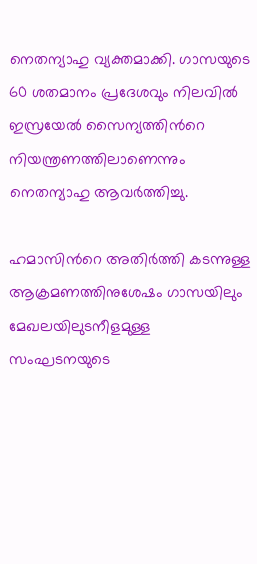നെതന്യാഹു വ്യക്തമാക്കി. ഗാസയുടെ 60 ശതമാനം പ്രദേശവും നിലവിൽ ഇസ്രയേൽ സൈന്യത്തിന്‍റെ നിയന്ത്രണത്തിലാണെന്നും നെതന്യാഹു ആവർത്തിച്ചു.

ഹമാസിന്‍റെ അതിർത്തി കടന്നുള്ള ആക്രമണത്തിനുശേഷം ഗാസയിലും മേഖലയിലുടനീളമുള്ള സംഘടനയുടെ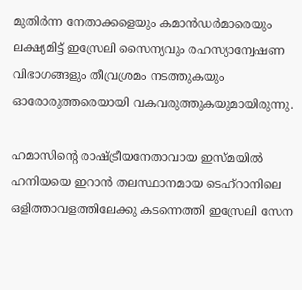മുതിർന്ന നേതാക്കളെയും കമാൻഡർമാരെയും ലക്ഷ്യമിട്ട് ഇസ്രേലി സൈന്യവും രഹസ്യാന്വേഷണ വിഭാഗങ്ങളും തീവ്രശ്രമം നടത്തുകയും ഓരോരുത്തരെയായി വകവരുത്തുകയുമായിരുന്നു.

ഹമാസിന്‍റെ രാഷ്‌ട്രീയനേതാവായ ഇസ്‌മയിൽ ഹനിയയെ ഇറാൻ തലസ്ഥാനമായ ടെഹ്റാനിലെ ഒളിത്താവളത്തിലേക്കു കടന്നെത്തി ഇസ്രേലി സേന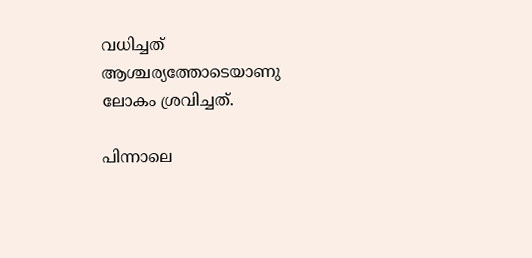വധിച്ചത് ആശ്ചര്യത്തോടെയാണു ലോകം ശ്രവിച്ചത്.

പിന്നാലെ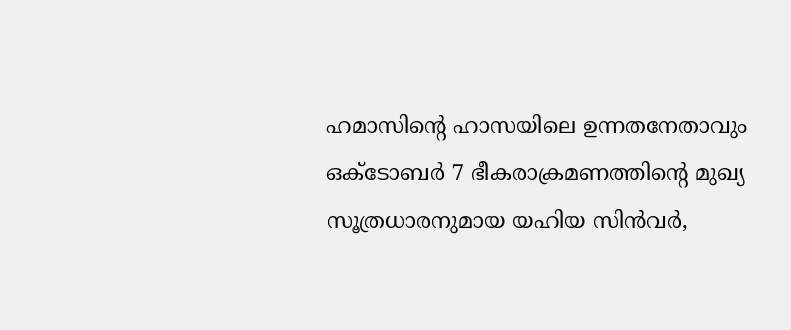ഹമാസിന്‍റെ ഹാസയിലെ ഉന്നതനേതാവും ഒക്‌ടോബർ 7 ഭീകരാക്രമണത്തിന്‍റെ മുഖ്യ സൂത്രധാരനുമായ യഹിയ സിൻവർ,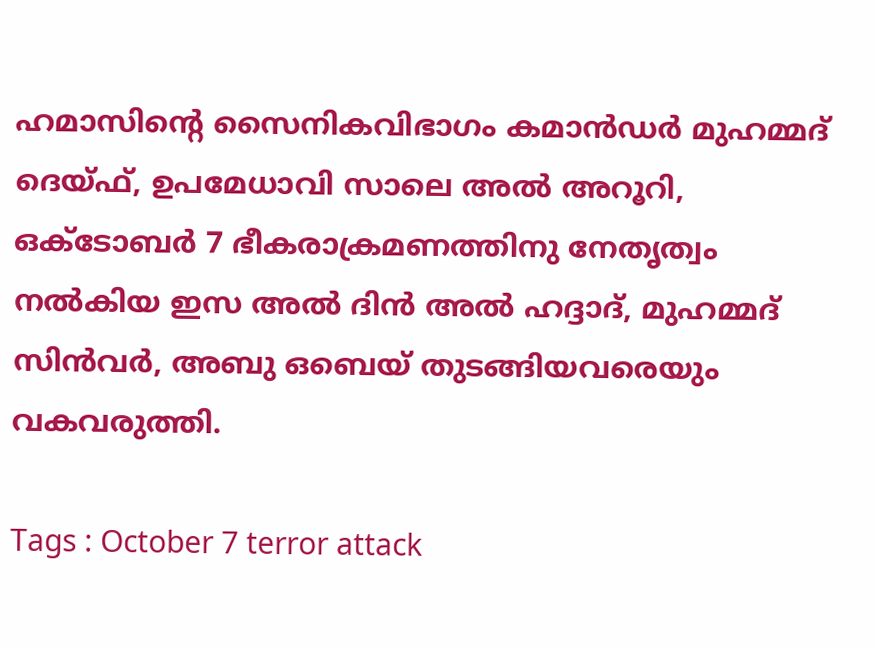ഹമാസിന്‍റെ സൈനികവിഭാഗം കമാൻഡർ മുഹമ്മദ് ദെയ്ഫ്, ഉപമേധാവി സാലെ അൽ അറൂറി, ഒക്‌ടോബർ 7 ഭീകരാക്രമണത്തിനു നേതൃത്വം നൽകിയ ഇസ അൽ ദിൻ അൽ ഹദ്ദാദ്, മുഹമ്മദ് സിൻവർ, അബു ഒബെയ് തുടങ്ങിയവരെയും വകവരുത്തി.

Tags : October 7 terror attack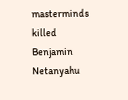masterminds killed Benjamin Netanyahu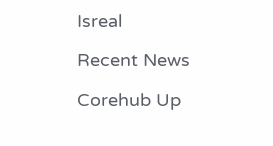Isreal

Recent News

Corehub Up